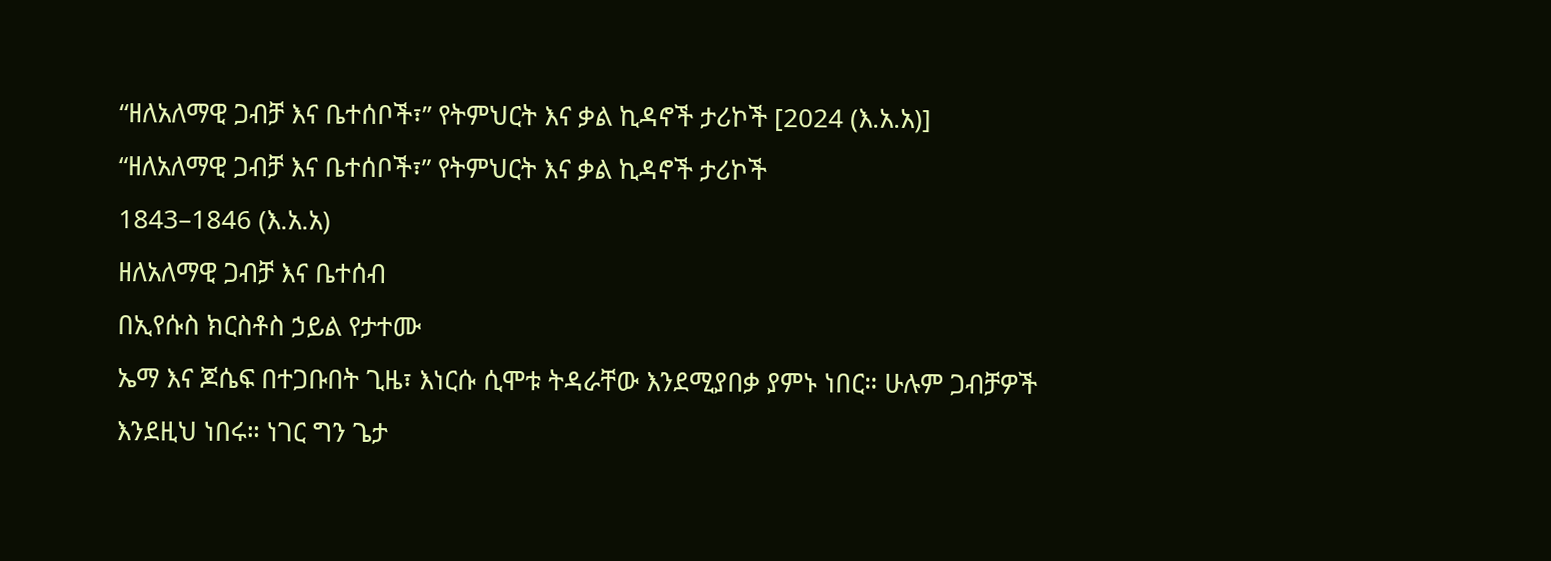“ዘለአለማዊ ጋብቻ እና ቤተሰቦች፣” የትምህርት እና ቃል ኪዳኖች ታሪኮች [2024 (እ.አ.አ)]
“ዘለአለማዊ ጋብቻ እና ቤተሰቦች፣” የትምህርት እና ቃል ኪዳኖች ታሪኮች
1843–1846 (እ.አ.አ)
ዘለአለማዊ ጋብቻ እና ቤተሰብ
በኢየሱስ ክርስቶስ ኃይል የታተሙ
ኤማ እና ጆሴፍ በተጋቡበት ጊዜ፣ እነርሱ ሲሞቱ ትዳራቸው እንደሚያበቃ ያምኑ ነበር። ሁሉም ጋብቻዎች እንደዚህ ነበሩ። ነገር ግን ጌታ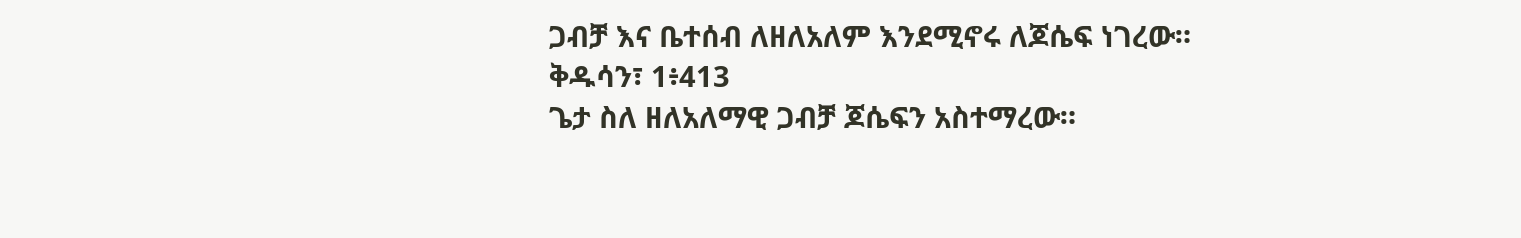ጋብቻ እና ቤተሰብ ለዘለአለም እንደሚኖሩ ለጆሴፍ ነገረው።
ቅዱሳን፣ 1፥413
ጌታ ስለ ዘለአለማዊ ጋብቻ ጆሴፍን አስተማረው።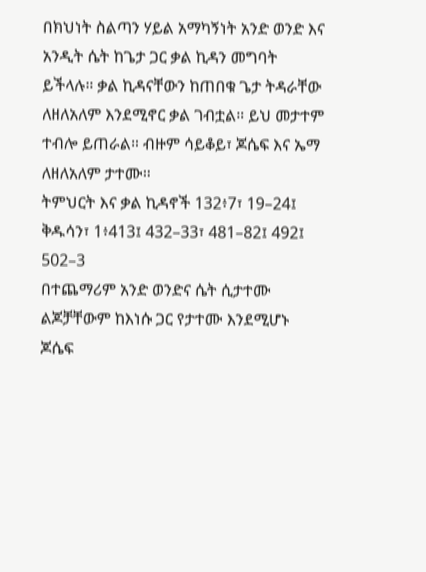በክህነት ስልጣን ሃይል አማካኝነት አንድ ወንድ እና አንዲት ሴት ከጌታ ጋር ቃል ኪዳን መግባት ይችላሉ። ቃል ኪዳናቸውን ከጠበቁ ጌታ ትዳራቸው ለዘለአለም እንደሚኖር ቃል ገብቷል። ይህ መታተም ተብሎ ይጠራል። ብዙም ሳይቆይ፣ ጆሴፍ እና ኤማ ለዘለአለም ታተሙ።
ትምህርት እና ቃል ኪዳኖች 132፥7፣ 19–24፤ ቅዱሳን፣ 1፥413፤ 432–33፣ 481–82፤ 492፤ 502–3
በተጨማሪም አንድ ወንድና ሴት ሲታተሙ ልጆቻቸውም ከእነሱ ጋር የታተሙ እንደሚሆኑ ጆሴፍ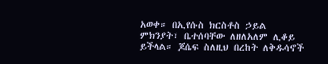አወቀ። በኢየሱስ ክርስቶስ ኃይል ምክንያት፣ ቤተሰባቸው ለዘለአለም ሊቆይ ይችላል። ጆሴፍ ስለዚህ በረከት ለቅዱሳኖች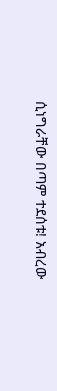ሲነግራቸው በጣም ተደሰቱ! አብረው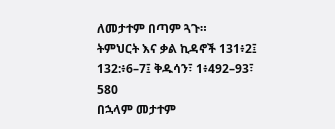ለመታተም በጣም ጓጉ።
ትምህርት እና ቃል ኪዳኖች 131፥2፤ 132:፥6–7፤ ቅዱሳን፣ 1፥492–93፣ 580
በኋላም መታተም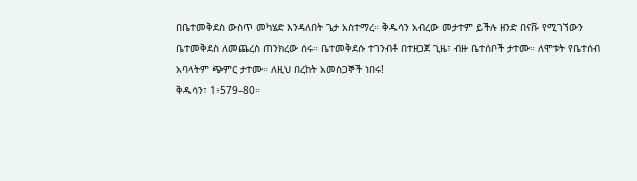በቤተመቅደስ ውስጥ መካሄድ እንዳለበት ጌታ አስተማረ። ቅዱሳን አብረው መታተም ይችሉ ዘንድ በናቩ የሚገኘውን ቤተመቅደስ ለመጨረስ ጠንክረው ሰሩ። ቤተመቅደሱ ተገንብቶ በተዘጋጀ ጊዜ፣ ብዙ ቤተሰቦች ታተሙ። ለሞቱት የቤተሰብ አባላትም ጭምር ታተሙ። ለዚህ በረከት አመስጋኞች ነበሩ!
ቅዱሳን፣ 1፥579–80።